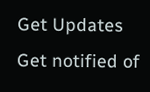Get Updates
Get notified of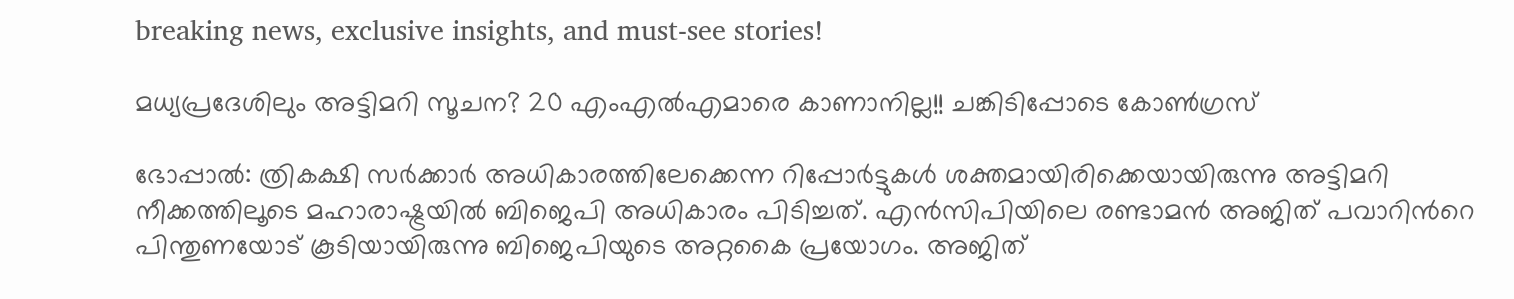breaking news, exclusive insights, and must-see stories!

മധ്യപ്രദേശിലും അട്ടിമറി സൂചന? 20 എംഎല്‍എമാരെ കാണാനില്ല!! ചങ്കിടിപ്പോടെ കോണ്‍ഗ്രസ്

ഭോപ്പാല്‍: ത്രികക്ഷി സര്‍ക്കാര്‍ അധികാരത്തിലേക്കെന്ന റിപ്പോര്‍ട്ടുകള്‍ ശക്തമായിരിക്കെയായിരുന്നു അട്ടിമറി നീക്കത്തിലൂടെ മഹാരാഷ്ട്രയില്‍ ബിജെപി അധികാരം പിടിച്ചത്. എന്‍സിപിയിലെ രണ്ടാമന്‍ അജിത് പവാറിന്‍റെ പിന്തുണയോട് കൂടിയായിരുന്നു ബിജെപിയുടെ അറ്റകൈ പ്രയോഗം. അജിത്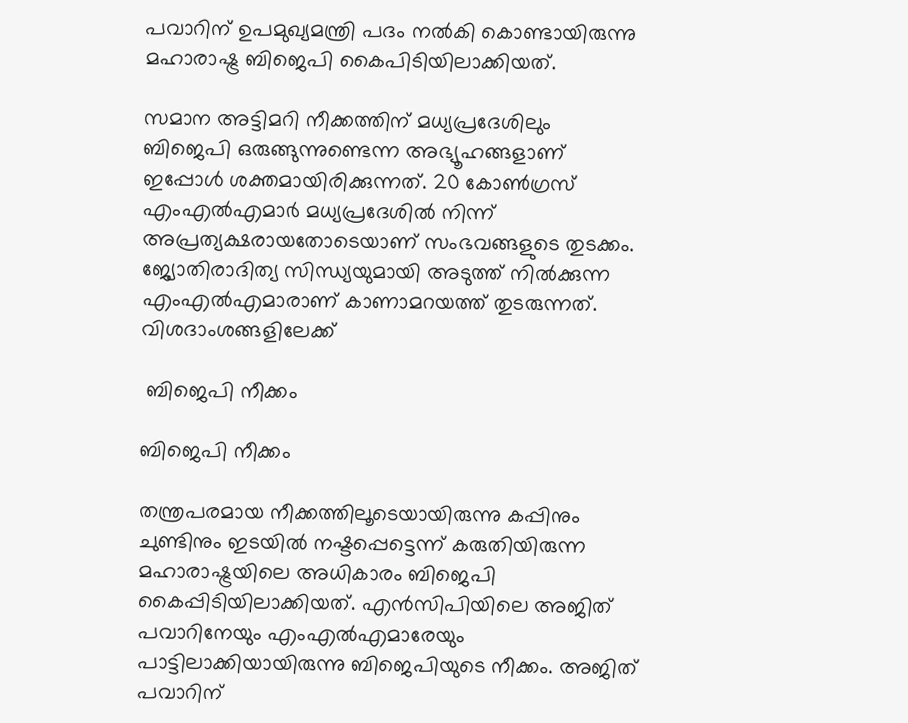പവാറിന് ഉപമുഖ്യമന്ത്രി പദം നല്‍കി കൊണ്ടായിരുന്നു മഹാരാഷ്ട്ര ബിജെപി കൈപിടിയിലാക്കിയത്.

സമാന അട്ടിമറി നീക്കത്തിന് മധ്യപ്രദേശിലും ബിജെപി ഒരുങ്ങുന്നുണ്ടെന്ന അഭ്യൂഹങ്ങളാണ് ഇപ്പോള്‍ ശക്തമായിരിക്കുന്നത്. 20 കോണ്‍ഗ്രസ് എംഎല്‍എമാര്‍ മധ്യപ്രദേശില്‍ നിന്ന് അപ്രത്യക്ഷരായതോടെയാണ് സംഭവങ്ങളുടെ തുടക്കം. ജ്യോതിരാദിത്യ സിന്ധ്യയുമായി അടുത്ത് നില്‍ക്കുന്ന എംഎല്‍എമാരാണ് കാണാമറയത്ത് തുടരുന്നത്. വിശദാംശങ്ങളിലേക്ക്

 ബിജെപി നീക്കം

ബിജെപി നീക്കം

തന്ത്രപരമായ നീക്കത്തിലൂടെയായിരുന്നു കപ്പിനും ചുണ്ടിനും ഇടയില്‍ നഷ്ടപ്പെട്ടെന്ന് കരുതിയിരുന്ന മഹാരാഷ്ട്രയിലെ അധികാരം ബിജെപി കൈപ്പിടിയിലാക്കിയത്. എന്‍സിപിയിലെ അജിത് പവാറിനേയും എംഎല്‍എമാരേയും പാട്ടിലാക്കിയായിരുന്നു ബിജെപിയുടെ നീക്കം. അജിത് പവാറിന്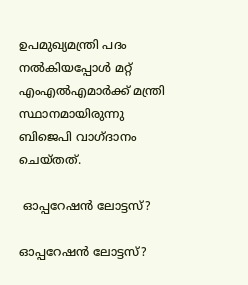ഉപമുഖ്യമന്ത്രി പദം നല്‍കിയപ്പോള്‍ മറ്റ് എംഎല്‍എമാര്‍ക്ക് മന്ത്രി സ്ഥാനമായിരുന്നു ബിജെപി വാഗ്ദാനം ചെയ്തത്.

 ഓപ്പറേഷന്‍ ലോട്ടസ്?

ഓപ്പറേഷന്‍ ലോട്ടസ്?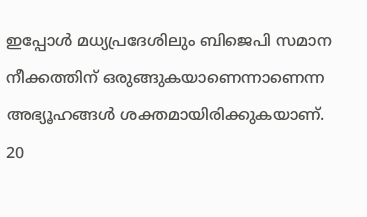ഇപ്പോള്‍ മധ്യപ്രദേശിലും ബിജെപി സമാന നീക്കത്തിന് ഒരുങ്ങുകയാണെന്നാണെന്ന അഭ്യൂഹങ്ങള്‍ ശക്തമായിരിക്കുകയാണ്. 20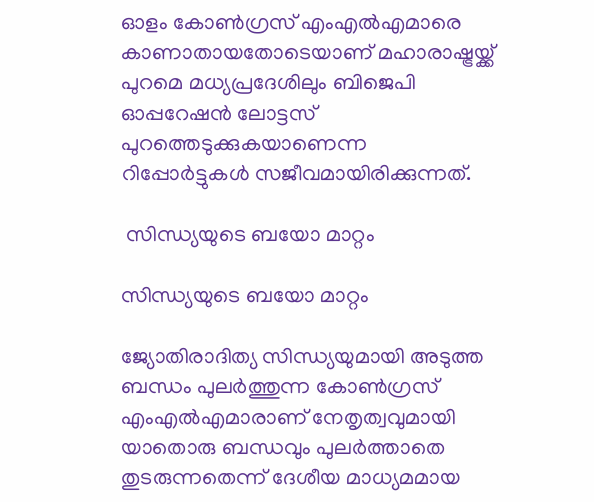ഓളം കോണ്‍ഗ്രസ് എംഎല്‍എമാരെ കാണാതായതോടെയാണ് മഹാരാഷ്ട്രയ്ക്ക് പുറമെ മധ്യപ്രദേശിലും ബിജെപി ഓപ്പറേഷന്‍ ലോട്ടസ് പുറത്തെടുക്കുകയാണെന്ന റിപ്പോര്‍ട്ടുകള്‍ സജീവമായിരിക്കുന്നത്.

 സിന്ധ്യയുടെ ബയോ മാറ്റം

സിന്ധ്യയുടെ ബയോ മാറ്റം

ജ്യോതിരാദിത്യ സിന്ധ്യയുമായി അടുത്ത ബന്ധം പുലര്‍ത്തുന്ന കോണ്‍ഗ്രസ് എംഎല്‍എമാരാണ് നേതൃത്വവുമായി യാതൊരു ബന്ധവും പുലര്‍ത്താതെ തുടരുന്നതെന്ന് ദേശീയ മാധ്യമമായ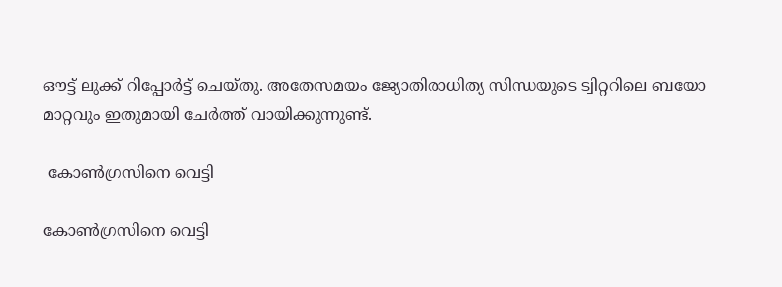ഔട്ട് ലുക്ക് റിപ്പോര്‍ട്ട് ചെയ്തു. അതേസമയം ജ്യോതിരാധിത്യ സിന്ധയുടെ ട്വിറ്ററിലെ ബയോ മാറ്റവും ഇതുമായി ചേര്‍ത്ത് വായിക്കുന്നുണ്ട്.

 കോണ്‍ഗ്രസിനെ വെട്ടി

കോണ്‍ഗ്രസിനെ വെട്ടി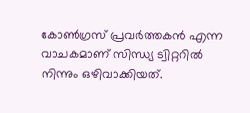കോണ്‍ഗ്രസ് പ്രവര്‍ത്തകന്‍ എന്ന വാചകമാണ് സിന്ധ്യ ട്വിറ്ററില്‍ നിന്നും ഒഴിവാക്കിയത്.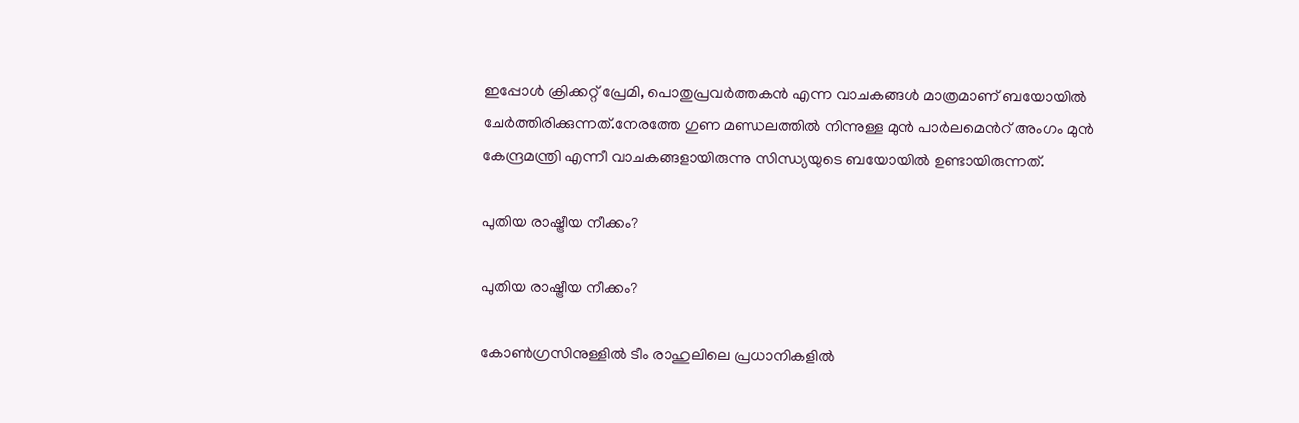ഇപ്പോള്‍ ക്രിക്കറ്റ് പ്രേമി, പൊതുപ്രവര്‍ത്തകന്‍ എന്ന വാചകങ്ങള്‍ മാത്രമാണ് ബയോയില്‍ ചേര്‍ത്തിരിക്കുന്നത്.നേരത്തേ ഗുണ മണ്ഡലത്തില്‍ നിന്നുള്ള മുന്‍ പാര്‍ലമെന്‍റ് അംഗം മുന്‍ കേന്ദ്രമന്ത്രി എന്നീ വാചകങ്ങളായിരുന്നു സിന്ധ്യയുടെ ബയോയില്‍ ഉണ്ടായിരുന്നത്.

പുതിയ രാഷ്ട്രീയ നീക്കം?

പുതിയ രാഷ്ട്രീയ നീക്കം?

കോണ്‍ഗ്രസിനുള്ളില്‍ ടീം രാഹുലിലെ പ്രധാനികളില്‍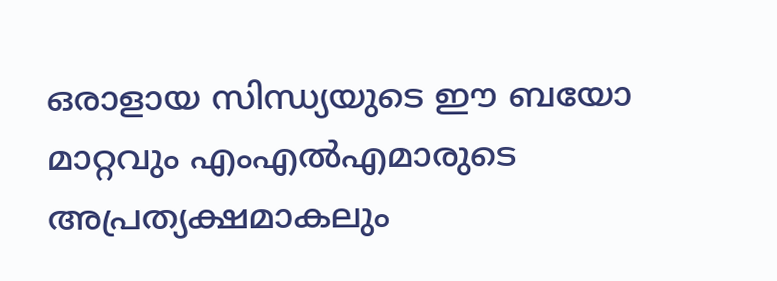ഒരാളായ സിന്ധ്യയുടെ ഈ ബയോ മാറ്റവും എംഎല്‍എമാരുടെ അപ്രത്യക്ഷമാകലും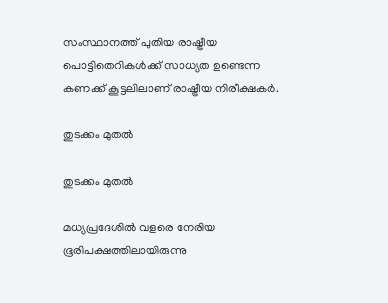സംസ്ഥാനത്ത് പുതിയ രാഷ്ട്രീയ പൊട്ടിതെറികള്‍ക്ക് സാധ്യത ഉണ്ടെന്ന കണക്ക് കൂട്ടലിലാണ് രാഷ്ട്രീയ നിരീക്ഷകര്‍.

തുടക്കം മുതല്‍

തുടക്കം മുതല്‍

മധ്യപ്രദേശില്‍ വളരെ നേരിയ ഭൂരിപക്ഷത്തിലായിരുന്നു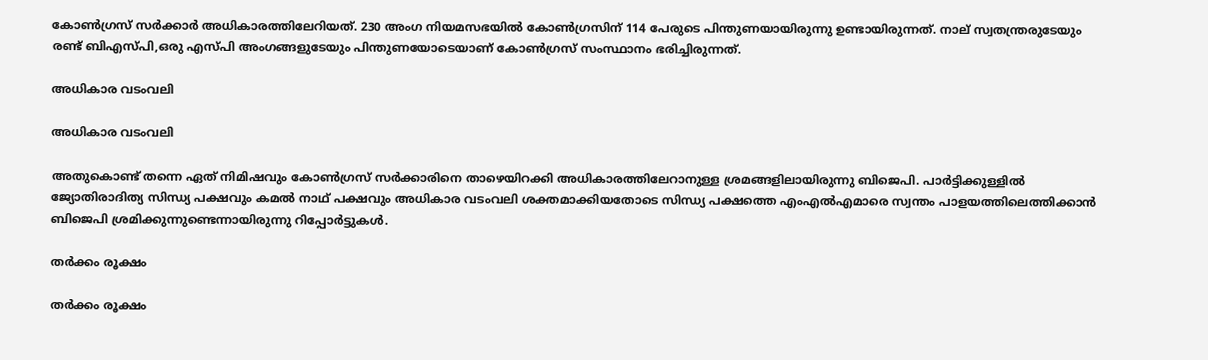കോണ്‍ഗ്രസ് സര്‍ക്കാര്‍ അധികാരത്തിലേറിയത്. 230 അംഗ നിയമസഭയില്‍ കോണ്‍ഗ്രസിന് 114 പേരുടെ പിന്തുണയായിരുന്നു ഉണ്ടായിരുന്നത്. നാല് സ്വതന്ത്രരുടേയും രണ്ട് ബിഎസ്പി,ഒരു എസ്പി അംഗങ്ങളുടേയും പിന്തുണയോടെയാണ് കോണ്‍ഗ്രസ് സംസ്ഥാനം ഭരിച്ചിരുന്നത്.

അധികാര വടംവലി

അധികാര വടംവലി

അതുകൊണ്ട് തന്നെ ഏത് നിമിഷവും കോണ്‍ഗ്രസ് സര്‍ക്കാരിനെ താഴെയിറക്കി അധികാരത്തിലേറാനുള്ള ശ്രമങ്ങളിലായിരുന്നു ബിജെപി. പാര്‍ട്ടിക്കുള്ളില്‍ ജ്യോതിരാദിത്യ സിന്ധ്യ പക്ഷവും കമല്‍ നാഥ് പക്ഷവും അധികാര വടംവലി ശക്തമാക്കിയതോടെ സിന്ധ്യ പക്ഷത്തെ എംഎല്‍എമാരെ സ്വന്തം പാളയത്തിലെത്തിക്കാന്‍ ബിജെപി ശ്രമിക്കുന്നുണ്ടെന്നായിരുന്നു റിപ്പോര്‍ട്ടുകള്‍.

തര്‍ക്കം രൂക്ഷം

തര്‍ക്കം രൂക്ഷം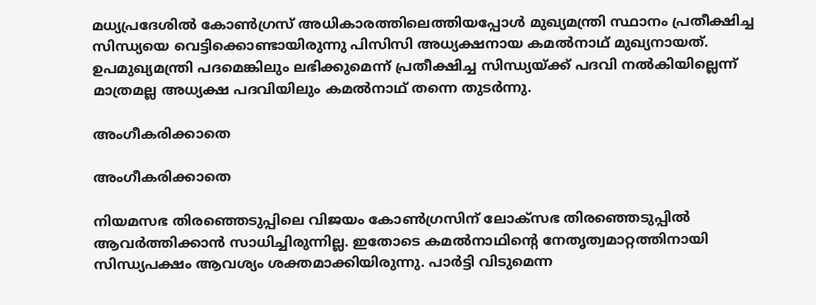മധ്യപ്രദേശില്‍ കോണ്‍ഗ്രസ് അധികാരത്തിലെത്തിയപ്പോള്‍ മുഖ്യമന്ത്രി സ്ഥാനം പ്രതീക്ഷിച്ച സിന്ധ്യയെ വെട്ടിക്കൊണ്ടായിരുന്നു പിസിസി അധ്യക്ഷനായ കമല്‍നാഥ് മുഖ്യനായത്. ഉപമുഖ്യമന്ത്രി പദമെങ്കിലും ലഭിക്കുമെന്ന് പ്രതീക്ഷിച്ച സിന്ധ്യയ്ക്ക് പദവി നല്‍കിയില്ലെന്ന് മാത്രമല്ല അധ്യക്ഷ പദവിയിലും കമല്‍നാഥ് തന്നെ തുടര്‍ന്നു.

അംഗീകരിക്കാതെ

അംഗീകരിക്കാതെ

നിയമസഭ തിരഞ്ഞെടുപ്പിലെ വിജയം കോണ്‍ഗ്രസിന് ലോക്സഭ തിരഞ്ഞെടുപ്പില്‍ ആവര്‍ത്തിക്കാന്‍ സാധിച്ചിരുന്നില്ല. ഇതോടെ കമല്‍നാഥിന്‍റെ നേതൃത്വമാറ്റത്തിനായി സിന്ധ്യപക്ഷം ആവശ്യം ശക്തമാക്കിയിരുന്നു. പാര്‍ട്ടി വിടുമെന്ന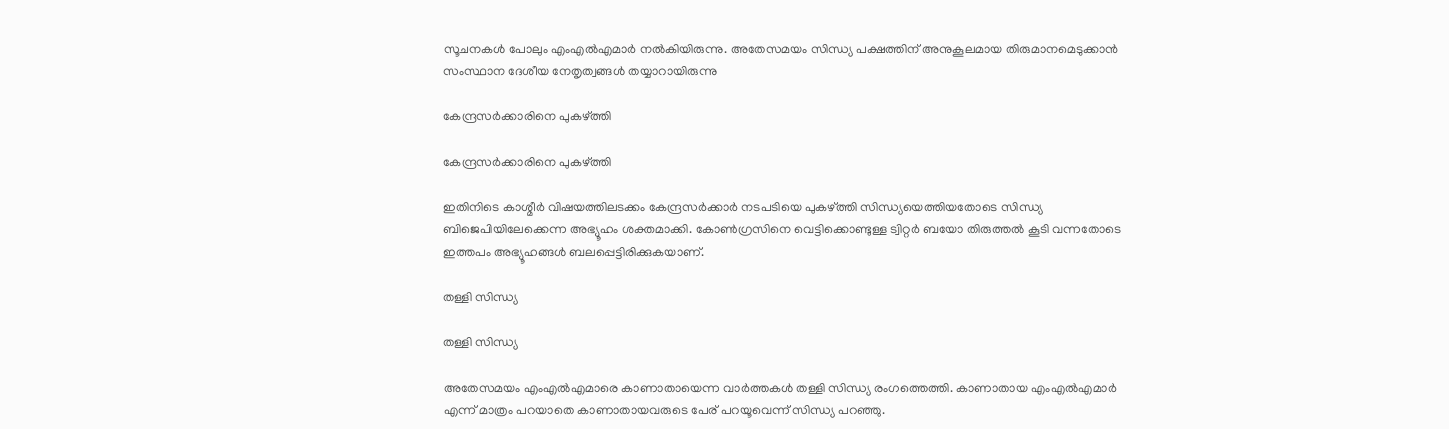സൂചനകള്‍ പോലും എംഎല്‍എമാര്‍ നല്‍കിയിരുന്നു. അതേസമയം സിന്ധ്യ പക്ഷത്തിന് അനുകൂലമായ തിരുമാനമെടുക്കാന്‍ സംസ്ഥാന ദേശീയ നേതൃത്വങ്ങള്‍ തയ്യാറായിരുന്നു

കേന്ദ്രസര്‍ക്കാരിനെ പുകഴ്ത്തി

കേന്ദ്രസര്‍ക്കാരിനെ പുകഴ്ത്തി

ഇതിനിടെ കാശ്മീര്‍ വിഷയത്തിലടക്കം കേന്ദ്രസര്‍ക്കാര്‍ നടപടിയെ പുകഴ്ത്തി സിന്ധ്യയെത്തിയതോടെ സിന്ധ്യ ബിജെപിയിലേക്കെന്ന അഭ്യൂഹം ശക്തമാക്കി. കോണ്‍ഗ്രസിനെ വെട്ടിക്കൊണ്ടുള്ള ട്വിറ്റര്‍ ബയോ തിരുത്തല്‍ കൂടി വന്നതോടെ ഇത്തപം അഭ്യൂഹങ്ങള്‍ ബലപ്പെട്ടിരിക്കുകയാണ്.

തള്ളി സിന്ധ്യ

തള്ളി സിന്ധ്യ

അതേസമയം എംഎല്‍എമാരെ കാണാതായെന്ന വാര്‍ത്തകള്‍ തള്ളി സിന്ധ്യ രംഗത്തെത്തി. കാണാതായ എംഎല്‍എമാര്‍ എന്ന് മാത്രം പറയാതെ കാണാതായവരുടെ പേര് പറയൂവെന്ന് സിന്ധ്യ പറഞ്ഞു.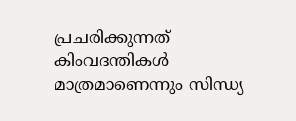പ്രചരിക്കുന്നത് കിംവദന്തികള്‍ മാത്രമാണെന്നും സിന്ധ്യ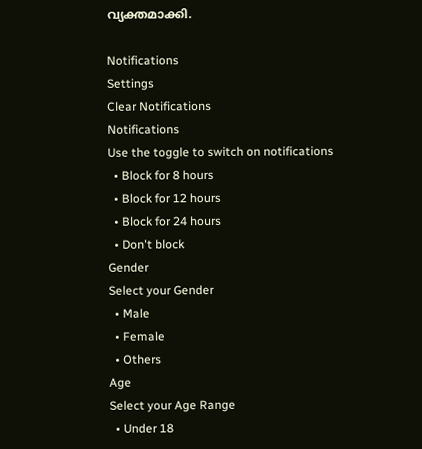വ്യക്തമാക്കി.

Notifications
Settings
Clear Notifications
Notifications
Use the toggle to switch on notifications
  • Block for 8 hours
  • Block for 12 hours
  • Block for 24 hours
  • Don't block
Gender
Select your Gender
  • Male
  • Female
  • Others
Age
Select your Age Range
  • Under 18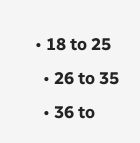• 18 to 25
  • 26 to 35
  • 36 to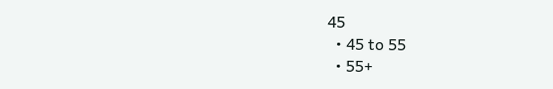45
  • 45 to 55
  • 55+